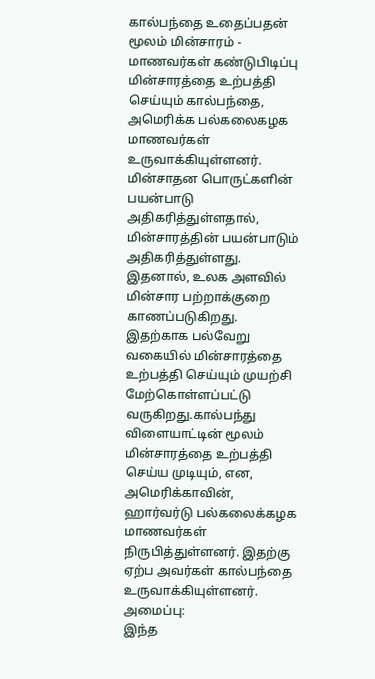கால்பந்தை உதைப்பதன் மூலம் மின்சாரம் - மாணவர்கள் கண்டுபிடிப்பு
மின்சாரத்தை உற்பத்தி செய்யும் கால்பந்தை, அமெரிக்க பல்கலைகழக மாணவர்கள் உருவாக்கியுள்ளனர்.
மின்சாதன பொருட்களின் பயன்பாடு அதிகரித்துள்ளதால், மின்சாரத்தின் பயன்பாடும் அதிகரித்துள்ளது. இதனால், உலக அளவில் மின்சார பற்றாக்குறை காணப்படுகிறது. இதற்காக பல்வேறு வகையில் மின்சாரத்தை உற்பத்தி செய்யும் முயற்சி மேற்கொள்ளப்பட்டு வருகிறது.கால்பந்து விளையாட்டின் மூலம் மின்சாரத்தை உற்பத்தி செய்ய முடியும், என, அமெரிக்காவின், ஹார்வர்டு பல்கலைக்கழக மாணவர்கள் நிருபித்துள்ளனர். இதற்கு ஏற்ப அவர்கள் கால்பந்தை உருவாக்கியுள்ளனர்.
அமைப்பு:
இந்த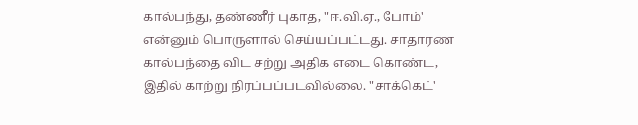கால்பந்து, தண்ணீர் புகாத, "ஈ.வி.ஏ., போம்' என்னும் பொருளால் செய்யப்பட்டது. சாதாரண கால்பந்தை விட சற்று அதிக எடை கொண்ட, இதில் காற்று நிரப்பப்படவில்லை. "சாக்கெட்'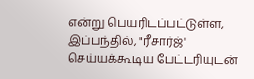என்று பெயரிடப்பட்டுள்ள, இப்பந்தில், "ரீசார்ஜ்' செய்யக்கூடிய பேட்டரியுடன்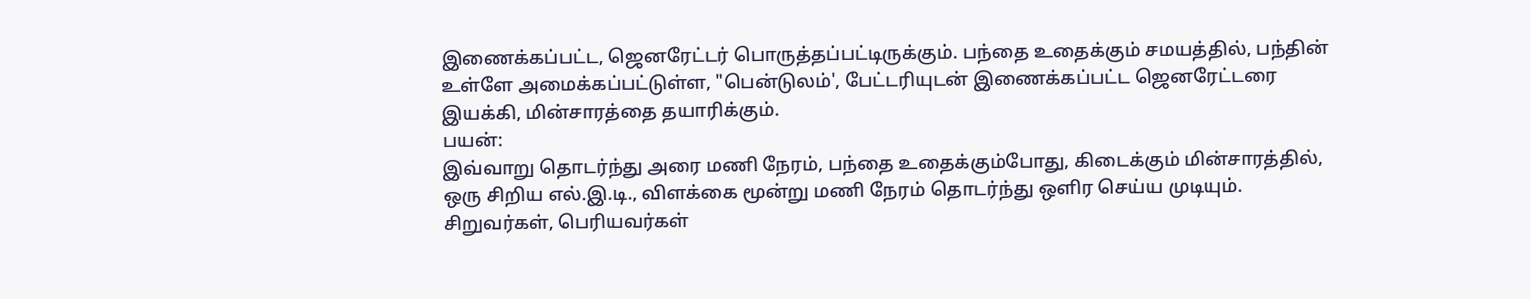இணைக்கப்பட்ட, ஜெனரேட்டர் பொருத்தப்பட்டிருக்கும். பந்தை உதைக்கும் சமயத்தில், பந்தின் உள்ளே அமைக்கப்பட்டுள்ள, "பென்டுலம்', பேட்டரியுடன் இணைக்கப்பட்ட ஜெனரேட்டரை இயக்கி, மின்சாரத்தை தயாரிக்கும்.
பயன்:
இவ்வாறு தொடர்ந்து அரை மணி நேரம், பந்தை உதைக்கும்போது, கிடைக்கும் மின்சாரத்தில், ஒரு சிறிய எல்.இ.டி., விளக்கை மூன்று மணி நேரம் தொடர்ந்து ஒளிர செய்ய முடியும். சிறுவர்கள், பெரியவர்கள்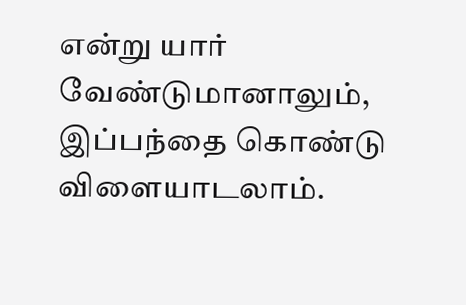என்று யார் வேண்டுமானாலும், இப்பந்தை கொண்டு விளையாடலாம்.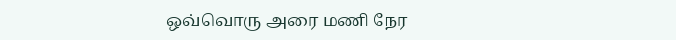ஒவ்வொரு அரை மணி நேர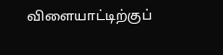விளையாட்டிற்குப்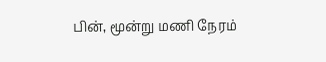பின், மூன்று மணி நேரம்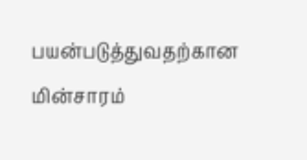பயன்படுத்துவதற்கான மின்சாரம்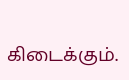கிடைக்கும்.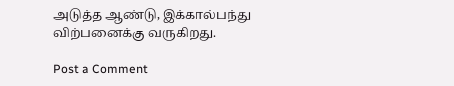அடுத்த ஆண்டு, இக்கால்பந்து விற்பனைக்கு வருகிறது.

Post a Comment